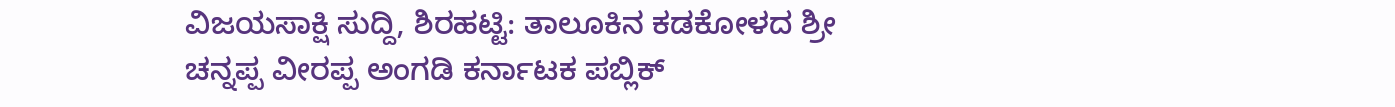ವಿಜಯಸಾಕ್ಷಿ ಸುದ್ದಿ, ಶಿರಹಟ್ಟಿ: ತಾಲೂಕಿನ ಕಡಕೋಳದ ಶ್ರೀ ಚನ್ನಪ್ಪ ವೀರಪ್ಪ ಅಂಗಡಿ ಕರ್ನಾಟಕ ಪಬ್ಲಿಕ್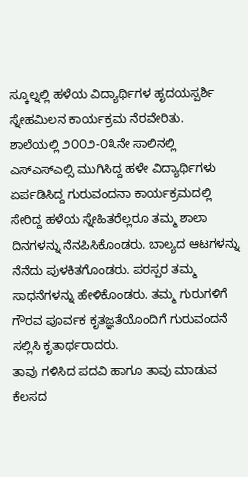ಸ್ಕೂಲ್ನಲ್ಲಿ ಹಳೆಯ ವಿದ್ಯಾರ್ಥಿಗಳ ಹೃದಯಸ್ಪರ್ಶಿ ಸ್ನೇಹಮಿಲನ ಕಾರ್ಯಕ್ರಮ ನೆರವೇರಿತು.
ಶಾಲೆಯಲ್ಲಿ ೨೦೦೨-೦೩ನೇ ಸಾಲಿನಲ್ಲಿ ಎಸ್ಎಸ್ಎಲ್ಸಿ ಮುಗಿಸಿದ್ದ ಹಳೇ ವಿದ್ಯಾರ್ಥಿಗಳು ಏರ್ಪಡಿಸಿದ್ದ ಗುರುವಂದನಾ ಕಾರ್ಯಕ್ರಮದಲ್ಲಿ ಸೇರಿದ್ದ ಹಳೆಯ ಸ್ನೇಹಿತರೆಲ್ಲರೂ ತಮ್ಮ ಶಾಲಾ ದಿನಗಳನ್ನು ನೆನಪಿಸಿಕೊಂಡರು. ಬಾಲ್ಯದ ಆಟಗಳನ್ನು ನೆನೆದು ಪುಳಕಿತಗೊಂಡರು. ಪರಸ್ಪರ ತಮ್ಮ ಸಾಧನೆಗಳನ್ನು ಹೇಳಿಕೊಂಡರು. ತಮ್ಮ ಗುರುಗಳಿಗೆ ಗೌರವ ಪೂರ್ವಕ ಕೃತಜ್ಞತೆಯೊಂದಿಗೆ ಗುರುವಂದನೆ ಸಲ್ಲಿಸಿ ಕೃತಾರ್ಥರಾದರು.
ತಾವು ಗಳಿಸಿದ ಪದವಿ ಹಾಗೂ ತಾವು ಮಾಡುವ ಕೆಲಸದ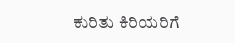ಕುರಿತು ಕಿರಿಯರಿಗೆ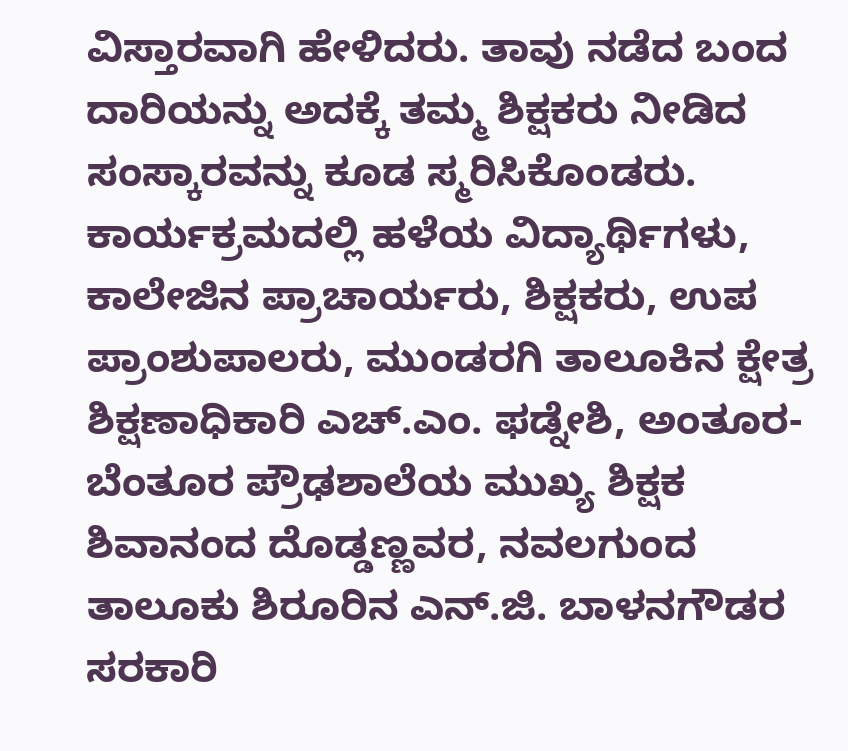ವಿಸ್ತಾರವಾಗಿ ಹೇಳಿದರು. ತಾವು ನಡೆದ ಬಂದ ದಾರಿಯನ್ನು ಅದಕ್ಕೆ ತಮ್ಮ ಶಿಕ್ಷಕರು ನೀಡಿದ ಸಂಸ್ಕಾರವನ್ನು ಕೂಡ ಸ್ಮರಿಸಿಕೊಂಡರು. ಕಾರ್ಯಕ್ರಮದಲ್ಲಿ ಹಳೆಯ ವಿದ್ಯಾರ್ಥಿಗಳು, ಕಾಲೇಜಿನ ಪ್ರಾಚಾರ್ಯರು, ಶಿಕ್ಷಕರು, ಉಪ ಪ್ರಾಂಶುಪಾಲರು, ಮುಂಡರಗಿ ತಾಲೂಕಿನ ಕ್ಷೇತ್ರ ಶಿಕ್ಷಣಾಧಿಕಾರಿ ಎಚ್.ಎಂ. ಫಡ್ನೇಶಿ, ಅಂತೂರ-ಬೆಂತೂರ ಪ್ರೌಢಶಾಲೆಯ ಮುಖ್ಯ ಶಿಕ್ಷಕ ಶಿವಾನಂದ ದೊಡ್ಡಣ್ಣವರ, ನವಲಗುಂದ ತಾಲೂಕು ಶಿರೂರಿನ ಎನ್.ಜಿ. ಬಾಳನಗೌಡರ ಸರಕಾರಿ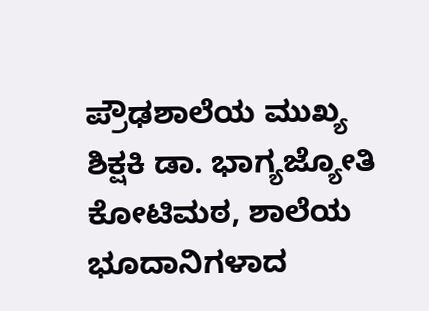ಪ್ರೌಢಶಾಲೆಯ ಮುಖ್ಯ ಶಿಕ್ಷಕಿ ಡಾ. ಭಾಗ್ಯಜ್ಯೋತಿ ಕೋಟಿಮಠ, ಶಾಲೆಯ ಭೂದಾನಿಗಳಾದ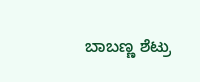ಬಾಬಣ್ಣ ಶೆಟ್ರು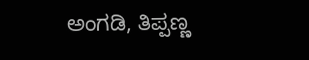ಅಂಗಡಿ, ತಿಪ್ಪಣ್ಣ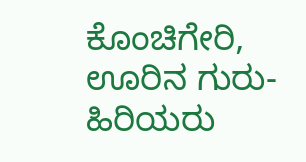ಕೊಂಚಿಗೇರಿ, ಊರಿನ ಗುರು-ಹಿರಿಯರು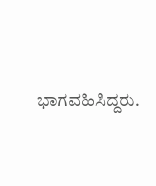ಭಾಗವಹಿಸಿದ್ದರು.